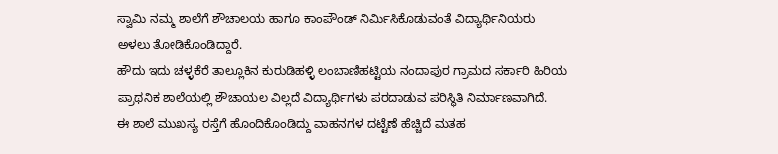ಸ್ವಾಮಿ ನಮ್ಮ ಶಾಲೆಗೆ ಶೌಚಾಲಯ ಹಾಗೂ ಕಾಂಪೌಂಡ್ ನಿರ್ಮಿಸಿಕೊಡುವಂತೆ ವಿದ್ಯಾರ್ಥಿನಿಯರು ಅಳಲು ತೋಡಿಕೊಂಡಿದ್ದಾರೆ.
ಹೌದು ಇದು ಚಳ್ಳಕೆರೆ ತಾಲ್ಲೂಕಿನ ಕುರುಡಿಹಳ್ಳಿ ಲಂಬಾಣಿಹಟ್ಟಿಯ ನಂದಾಪುರ ಗ್ರಾಮದ ಸರ್ಕಾರಿ ಹಿರಿಯ ಪ್ರಾಥನಿಕ ಶಾಲೆಯಲ್ಲಿ ಶೌಚಾಯಲ ವಿಲ್ಲದೆ ವಿದ್ಯಾರ್ಥಿಗಳು ಪರದಾಡುವ ಪರಿಸ್ಥಿತಿ ನಿರ್ಮಾಣವಾಗಿದೆ.
ಈ ಶಾಲೆ ಮುಖಸ್ಯ ರಸ್ತೆಗೆ ಹೊಂದಿಕೊಂಡಿದ್ದು ವಾಹನಗಳ ದಟ್ಟೆಣೆ ಹೆಚ್ಚಿದೆ ಮತಹ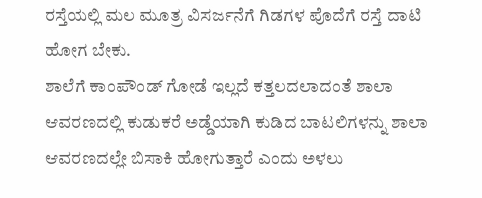ರಸ್ತೆಯಲ್ಲಿ ಮಲ ಮೂತ್ರ ವಿಸರ್ಜನೆಗೆ ಗಿಡಗಳ ಪೊದೆಗೆ ರಸ್ತೆ ದಾಟಿ ಹೋಗ ಬೇಕು.
ಶಾಲೆಗೆ ಕಾಂಪೌಂಡ್ ಗೋಡೆ ಇಲ್ಲದೆ ಕತ್ತಲದಲಾದಂತೆ ಶಾಲಾ ಆವರಣದಲ್ಲಿ ಕುಡುಕರೆ ಅಡ್ಡೆಯಾಗಿ ಕುಡಿದ ಬಾಟಲಿಗಳನ್ನು ಶಾಲಾ ಆವರಣದಲ್ಲೇ ಬಿಸಾಕಿ ಹೋಗುತ್ತಾರೆ ಎಂದು ಅಳಲು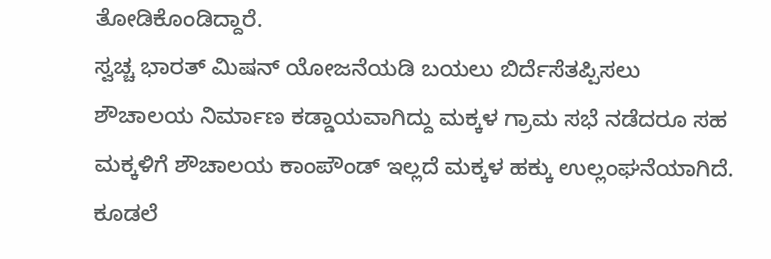ತೋಡಿಕೊಂಡಿದ್ದಾರೆ.
ಸ್ವಚ್ಚ ಭಾರತ್ ಮಿಷನ್ ಯೋಜನೆಯಡಿ ಬಯಲು ಬಿರ್ದೆಸೆತಪ್ಪಿಸಲು ಶೌಚಾಲಯ ನಿರ್ಮಾಣ ಕಡ್ಡಾಯವಾಗಿದ್ದು ಮಕ್ಕಳ ಗ್ರಾಮ ಸಭೆ ನಡೆದರೂ ಸಹ ಮಕ್ಕಳಿಗೆ ಶೌಚಾಲಯ ಕಾಂಪೌಂಡ್ ಇಲ್ಲದೆ ಮಕ್ಕಳ ಹಕ್ಕು ಉಲ್ಲಂಘನೆಯಾಗಿದೆ.
ಕೂಡಲೆ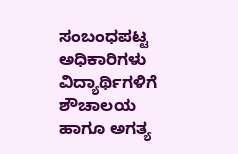ಸಂಬಂಧಪಟ್ಟ ಅಧಿಕಾರಿಗಳು ವಿದ್ಯಾರ್ಥಿಗಳಿಗೆ ಶೌಚಾಲಯ ಹಾಗೂ ಅಗತ್ಯ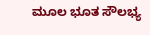ಮೂಲ ಭೂತ ಸೌಲಭ್ಯ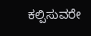ಕಲ್ಪಿಸುವರೇ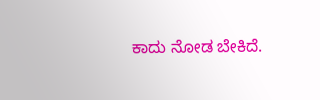ಕಾದು ನೋಡ ಬೇಕಿದೆ.